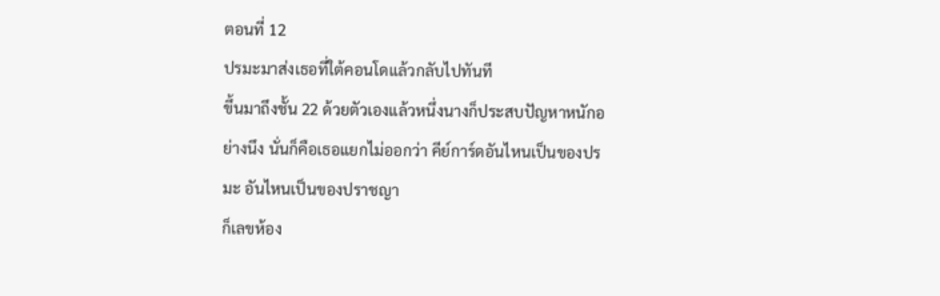ตอนที่ 12
ปรมะมาส่งเธอที่ใต้คอนโดแล้วกลับไปทันที
ขึ้นมาถึงชั้น 22 ด้วยตัวเองแล้วหนึ่งนางก็ประสบปัญหาหนักอย่างนึง นั่นก็คือเธอแยกไม่ออกว่า คีย์การ์ดอันไหนเป็นของปรมะ อันไหนเป็นของปราชญา
ก็เลขห้อง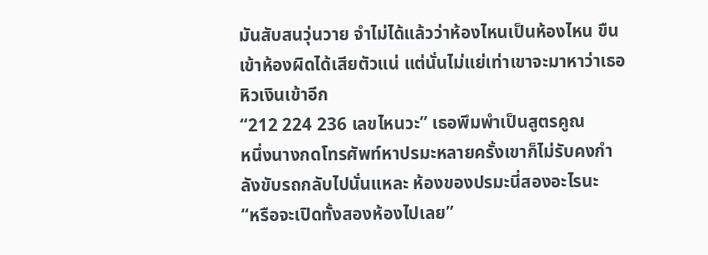มันสับสนวุ่นวาย จำไม่ได้แล้วว่าห้องไหนเป็นห้องไหน ขืนเข้าห้องผิดได้เสียตัวแน่ แต่นั่นไม่แย่เท่าเขาจะมาหาว่าเธอหิวเงินเข้าอีก
“212 224 236 เลขไหนวะ” เธอพึมพำเป็นสูตรคูณ
หนึ่งนางกดโทรศัพท์หาปรมะหลายครั้งเขาก็ไม่รับคงกำลังขับรถกลับไปนั่นแหละ ห้องของปรมะนี่สองอะไรนะ
“หรือจะเปิดทั้งสองห้องไปเลย”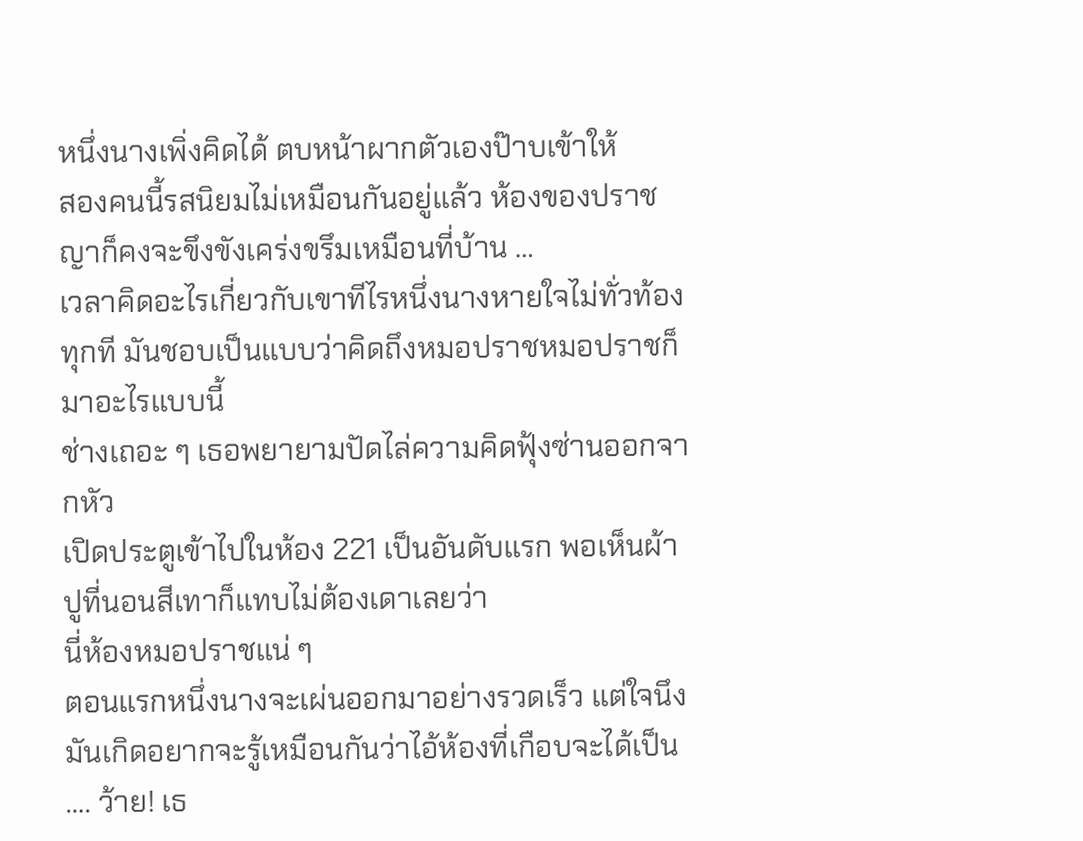หนึ่งนางเพิ่งคิดได้ ตบหน้าผากตัวเองป๊าบเข้าให้
สองคนนี้รสนิยมไม่เหมือนกันอยู่แล้ว ห้องของปราชญาก็คงจะขึงขังเคร่งขรึมเหมือนที่บ้าน …
เวลาคิดอะไรเกี่ยวกับเขาทีไรหนึ่งนางหายใจไม่ทั่วท้องทุกที มันชอบเป็นแบบว่าคิดถึงหมอปราชหมอปราชก็มาอะไรแบบนี้
ช่างเถอะ ๆ เธอพยายามปัดไล่ความคิดฟุ้งซ่านออกจากหัว
เปิดประตูเข้าไปในห้อง 221 เป็นอันดับแรก พอเห็นผ้าปูที่นอนสีเทาก็แทบไม่ต้องเดาเลยว่า
นี่ห้องหมอปราชแน่ ๆ
ตอนแรกหนึ่งนางจะเผ่นออกมาอย่างรวดเร็ว แต่ใจนึงมันเกิดอยากจะรู้เหมือนกันว่าไอ้ห้องที่เกือบจะได้เป็น …. ว้าย! เธ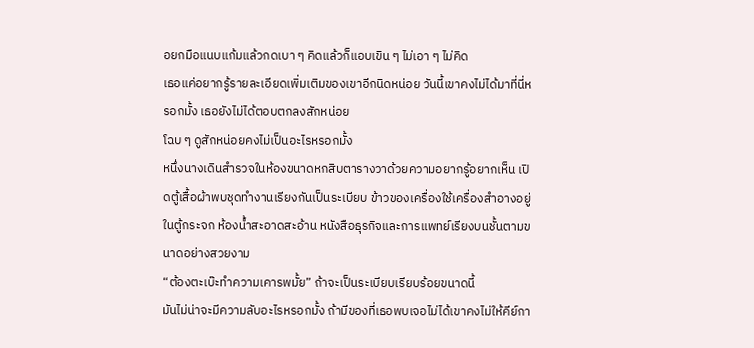อยกมือแนบแก้มแล้วกดเบา ๆ คิดแล้วก็แอบเขิน ๆ ไม่เอา ๆ ไม่คิด
เธอแค่อยากรู้รายละเอียดเพิ่มเติมของเขาอีกนิดหน่อย วันนี้เขาคงไม่ได้มาที่นี่หรอกมั้ง เธอยังไม่ได้ตอบตกลงสักหน่อย
โฉบ ๆ ดูสักหน่อยคงไม่เป็นอะไรหรอกมั้ง
หนึ่งนางเดินสำรวจในห้องขนาดหกสิบตารางวาด้วยความอยากรู้อยากเห็น เปิดตู้เสื้อผ้าพบชุดทำงานเรียงกันเป็นระเบียบ ข้าวของเครื่องใช้เครื่องสำอางอยู่ในตู้กระจก ห้องน้ำสะอาดสะอ้าน หนังสือธุรกิจและการแพทย์เรียงบนชั้นตามขนาดอย่างสวยงาม
“ต้องตะเบ๊ะทำความเคารพมั้ย” ถ้าจะเป็นระเบียบเรียบร้อยขนาดนี้
มันไม่น่าจะมีความลับอะไรหรอกมั้ง ถ้ามีของที่เธอพบเจอไม่ได้เขาคงไม่ให้คีย์กา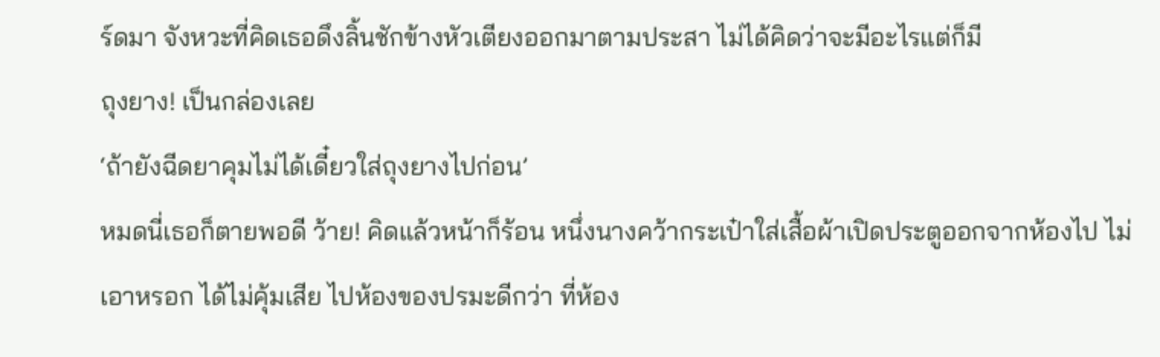ร์ดมา จังหวะที่คิดเธอดึงลิ้นชักข้างหัวเตียงออกมาตามประสา ไม่ได้คิดว่าจะมีอะไรแต่ก็มี
ถุงยาง! เป็นกล่องเลย
‘ถ้ายังฉีดยาคุมไม่ได้เดี๋ยวใส่ถุงยางไปก่อน’
หมดนี่เธอก็ตายพอดี ว้าย! คิดแล้วหน้าก็ร้อน หนึ่งนางคว้ากระเป๋าใส่เสื้อผ้าเปิดประตูออกจากห้องไป ไม่เอาหรอก ได้ไม่คุ้มเสีย ไปห้องของปรมะดีกว่า ที่ห้อง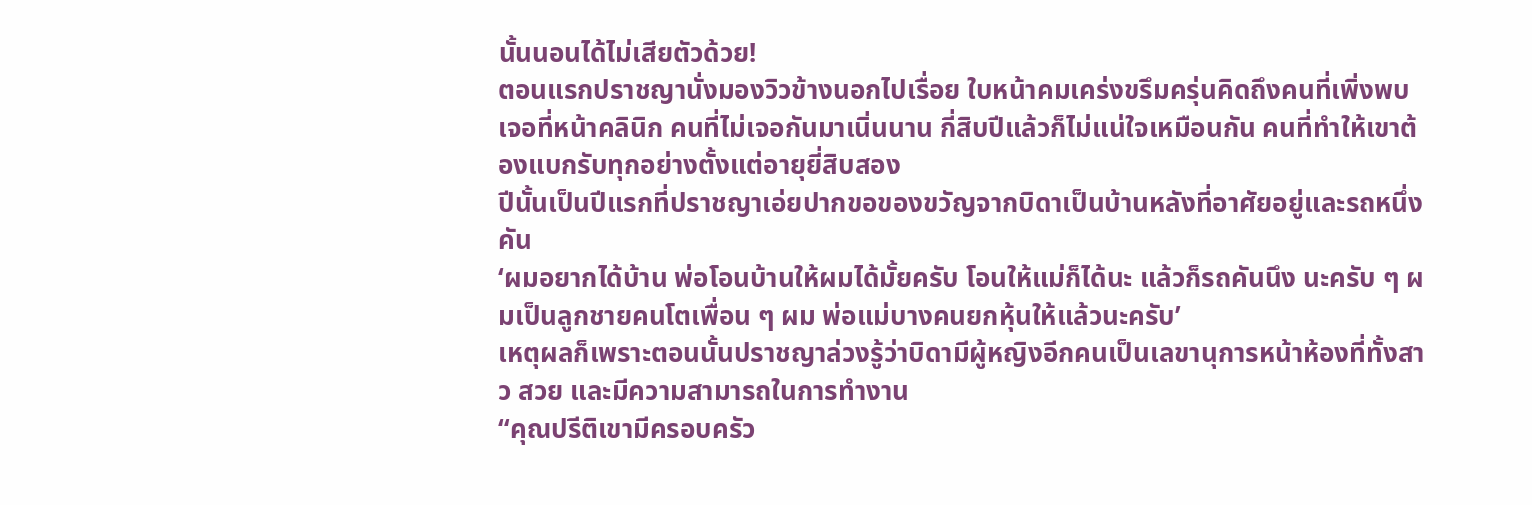นั้นนอนได้ไม่เสียตัวด้วย!
ตอนแรกปราชญานั่งมองวิวข้างนอกไปเรื่อย ใบหน้าคมเคร่งขรึมครุ่นคิดถึงคนที่เพิ่งพบเจอที่หน้าคลินิก คนที่ไม่เจอกันมาเนิ่นนาน กี่สิบปีแล้วก็ไม่แน่ใจเหมือนกัน คนที่ทำให้เขาต้องแบกรับทุกอย่างตั้งแต่อายุยี่สิบสอง
ปีนั้นเป็นปีแรกที่ปราชญาเอ่ยปากขอของขวัญจากบิดาเป็นบ้านหลังที่อาศัยอยู่และรถหนึ่งคัน
‘ผมอยากได้บ้าน พ่อโอนบ้านให้ผมได้มั้ยครับ โอนให้แม่ก็ได้นะ แล้วก็รถคันนึง นะครับ ๆ ผมเป็นลูกชายคนโตเพื่อน ๆ ผม พ่อแม่บางคนยกหุ้นให้แล้วนะครับ’
เหตุผลก็เพราะตอนนั้นปราชญาล่วงรู้ว่าบิดามีผู้หญิงอีกคนเป็นเลขานุการหน้าห้องที่ทั้งสาว สวย และมีความสามารถในการทำงาน
“คุณปรีติเขามีครอบครัว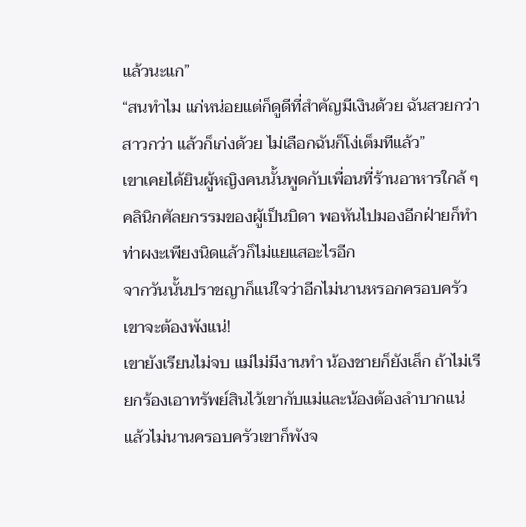แล้วนะแก”
“สนทำไม แก่หน่อยแต่ก็ดูดีที่สำคัญมีเงินด้วย ฉันสวยกว่า สาวกว่า แล้วก็เก่งด้วย ไม่เลือกฉันก็โง่เต็มทีแล้ว”
เขาเคยได้ยินผู้หญิงคนนั้นพูดกับเพื่อนที่ร้านอาหารใกล้ ๆ คลินิกศัลยกรรมของผู้เป็นบิดา พอหันไปมองอีกฝ่ายก็ทำท่าผงะเพียงนิดแล้วก็ไม่แยแสอะไรอีก
จากวันนั้นปราชญาก็แน่ใจว่าอีกไม่นานหรอกครอบครัวเขาจะต้องพังแน่!
เขายังเรียนไม่จบ แม่ไม่มีงานทำ น้องชายก็ยังเล็ก ถ้าไม่เรียกร้องเอาทรัพย์สินไว้เขากับแม่และน้องต้องลำบากแน่
แล้วไม่นานครอบครัวเขาก็พังจ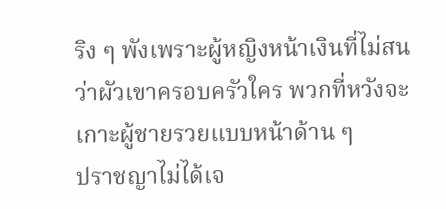ริง ๆ พังเพราะผู้หญิงหน้าเงินที่ไม่สนว่าผัวเขาครอบครัวใคร พวกที่หวังจะเกาะผู้ชายรวยแบบหน้าด้าน ๆ
ปราชญาไม่ได้เจ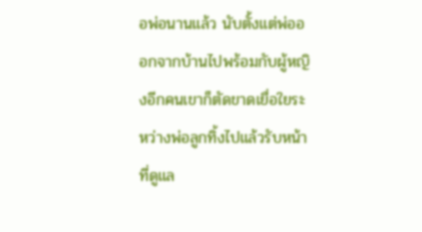อพ่อนานแล้ว นับตั้งแต่พ่อออกจากบ้านไปพร้อมกับผู้หญิงอีกคนเขาก็ตัดขาดเยื่อใยระหว่างพ่อลูกทิ้งไปแล้วรับหน้าที่ดูแล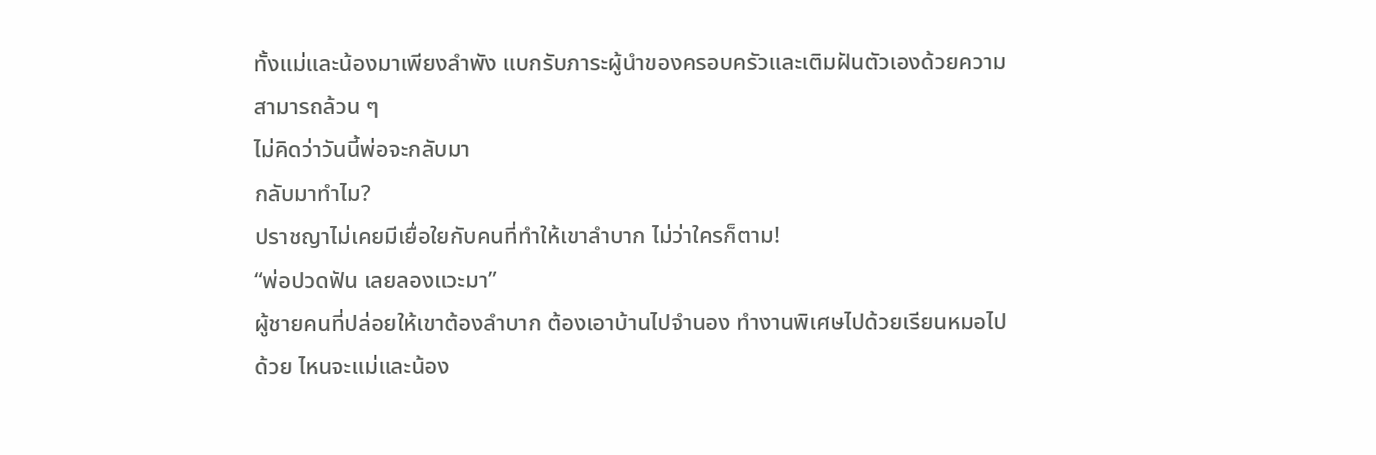ทั้งแม่และน้องมาเพียงลำพัง แบกรับภาระผู้นำของครอบครัวและเติมฝันตัวเองด้วยความสามารถล้วน ๆ
ไม่คิดว่าวันนี้พ่อจะกลับมา
กลับมาทำไม?
ปราชญาไม่เคยมีเยื่อใยกับคนที่ทำให้เขาลำบาก ไม่ว่าใครก็ตาม!
“พ่อปวดฟัน เลยลองแวะมา”
ผู้ชายคนที่ปล่อยให้เขาต้องลำบาก ต้องเอาบ้านไปจำนอง ทำงานพิเศษไปด้วยเรียนหมอไปด้วย ไหนจะแม่และน้อง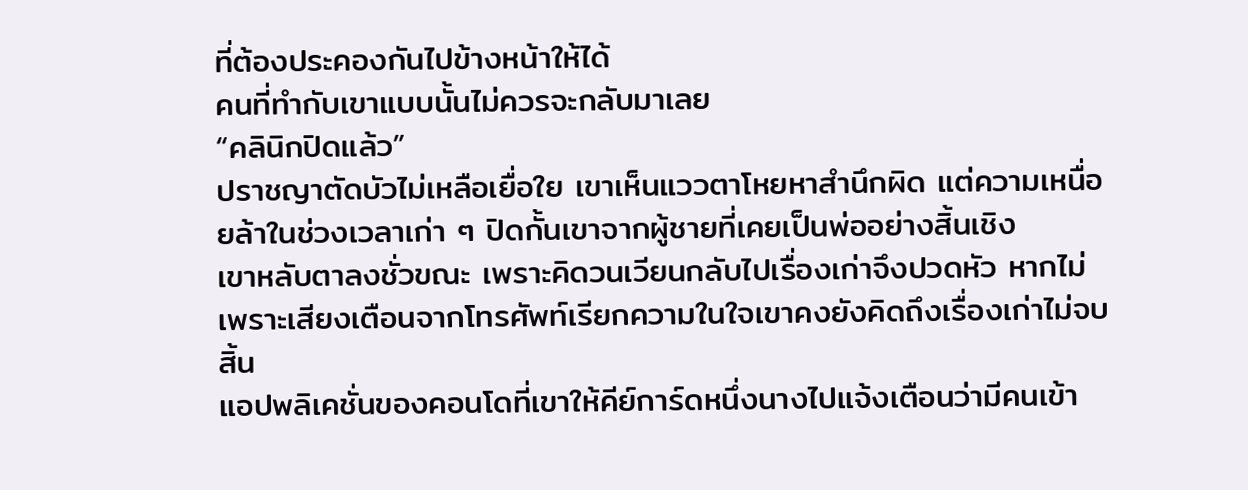ที่ต้องประคองกันไปข้างหน้าให้ได้
คนที่ทำกับเขาแบบนั้นไม่ควรจะกลับมาเลย
“คลินิกปิดแล้ว”
ปราชญาตัดบัวไม่เหลือเยื่อใย เขาเห็นแววตาโหยหาสำนึกผิด แต่ความเหนื่อยล้าในช่วงเวลาเก่า ๆ ปิดกั้นเขาจากผู้ชายที่เคยเป็นพ่ออย่างสิ้นเชิง
เขาหลับตาลงชั่วขณะ เพราะคิดวนเวียนกลับไปเรื่องเก่าจึงปวดหัว หากไม่เพราะเสียงเตือนจากโทรศัพท์เรียกความในใจเขาคงยังคิดถึงเรื่องเก่าไม่จบสิ้น
แอปพลิเคชั่นของคอนโดที่เขาให้คีย์การ์ดหนึ่งนางไปแจ้งเตือนว่ามีคนเข้า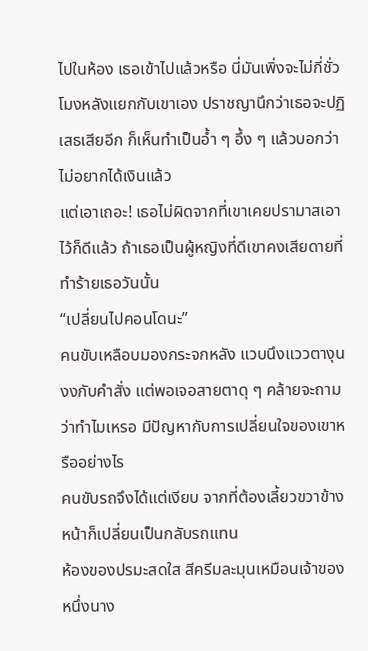ไปในห้อง เธอเข้าไปแล้วหรือ นี่มันเพิ่งจะไม่กี่ชั่วโมงหลังแยกกับเขาเอง ปราชญานึกว่าเธอจะปฏิเสธเสียอีก ก็เห็นทำเป็นอ้ำ ๆ อึ้ง ๆ แล้วบอกว่าไม่อยากได้เงินแล้ว
แต่เอาเถอะ! เธอไม่ผิดจากที่เขาเคยปรามาสเอาไว้ก็ดีแล้ว ถ้าเธอเป็นผู้หญิงที่ดีเขาคงเสียดายที่ทำร้ายเธอวันนั้น
“เปลี่ยนไปคอนโดนะ”
คนขับเหลือบมองกระจกหลัง แวบนึงแววตางุนงงกับคำสั่ง แต่พอเจอสายตาดุ ๆ คล้ายจะถามว่าทำไมเหรอ มีปัญหากับการเปลี่ยนใจของเขาหรืออย่างไร
คนขับรถจึงได้แต่เงียบ จากที่ต้องเลี้ยวขวาข้างหน้าก็เปลี่ยนเป็นกลับรถแทน
ห้องของปรมะสดใส สีครีมละมุนเหมือนเจ้าของ หนึ่งนาง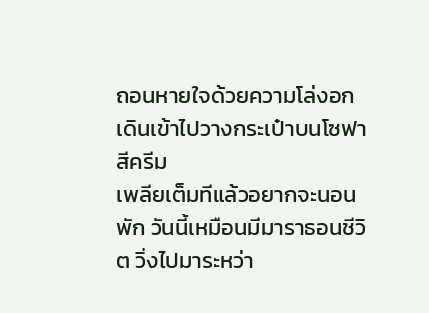ถอนหายใจด้วยความโล่งอก เดินเข้าไปวางกระเป๋าบนโซฟาสีครีม
เพลียเต็มทีแล้วอยากจะนอนพัก วันนี้เหมือนมีมาราธอนชีวิต วิ่งไปมาระหว่า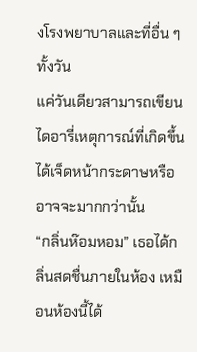งโรงพยาบาลและที่อื่น ๆ ทั้งวัน
แค่วันเดียวสามารถเขียนไดอารี่เหตุการณ์ที่เกิดขึ้นได้เจ็ดหน้ากระดาษหรืออาจจะมากกว่านั้น
“กลิ่นห๊อมหอม” เธอได้กลิ่นสดชื่นภายในห้อง เหมือนห้องนี้ได้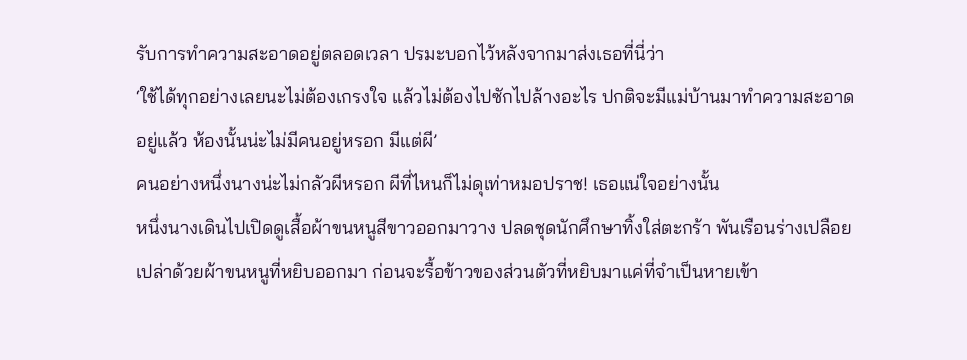รับการทำความสะอาดอยู่ตลอดเวลา ปรมะบอกไว้หลังจากมาส่งเธอที่นี่ว่า
‘ใช้ได้ทุกอย่างเลยนะไม่ต้องเกรงใจ แล้วไม่ต้องไปซักไปล้างอะไร ปกติจะมีแม่บ้านมาทำความสะอาดอยู่แล้ว ห้องนั้นน่ะไม่มีคนอยู่หรอก มีแต่ผี’
คนอย่างหนึ่งนางน่ะไม่กลัวผีหรอก ผีที่ไหนก็ไม่ดุเท่าหมอปราช! เธอแน่ใจอย่างนั้น
หนึ่งนางเดินไปเปิดดูเสื้อผ้าขนหนูสีขาวออกมาวาง ปลดชุดนักศึกษาทิ้งใส่ตะกร้า พันเรือนร่างเปลือยเปล่าด้วยผ้าขนหนูที่หยิบออกมา ก่อนจะรื้อข้าวของส่วนตัวที่หยิบมาแค่ที่จำเป็นหายเข้า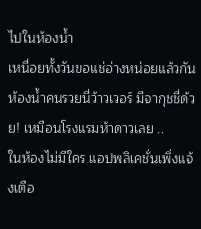ไปในห้องน้ำ
เหนื่อยทั้งวันขอแช่อ่างหน่อยแล้วกัน ห้องน้ำคนรวยนี่ว้าวเวอร์ มีจากุชชี่ด้วย! เหมือนโรงแรมห้าดาวเลย ..
ในห้องไม่มีใคร แอปพลิเคชั่นเพิ่งแจ้งเตือ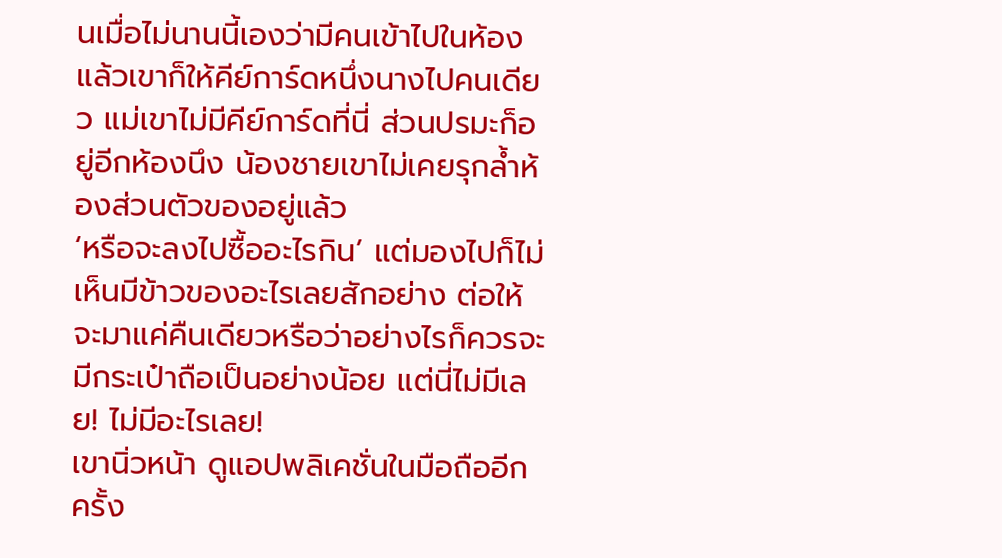นเมื่อไม่นานนี้เองว่ามีคนเข้าไปในห้อง แล้วเขาก็ให้คีย์การ์ดหนึ่งนางไปคนเดียว แม่เขาไม่มีคีย์การ์ดที่นี่ ส่วนปรมะก็อยู่อีกห้องนึง น้องชายเขาไม่เคยรุกล้ำห้องส่วนตัวของอยู่แล้ว
‘หรือจะลงไปซื้ออะไรกิน’ แต่มองไปก็ไม่เห็นมีข้าวของอะไรเลยสักอย่าง ต่อให้จะมาแค่คืนเดียวหรือว่าอย่างไรก็ควรจะมีกระเป๋าถือเป็นอย่างน้อย แต่นี่ไม่มีเลย! ไม่มีอะไรเลย!
เขานิ่วหน้า ดูแอปพลิเคชั่นในมือถืออีกครั้ง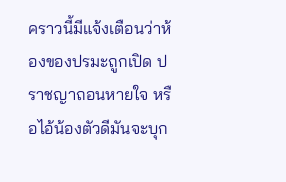คราวนี้มีแจ้งเตือนว่าห้องของปรมะถูกเปิด ปราชญาถอนหายใจ หรือไอ้น้องตัวดีมันจะบุก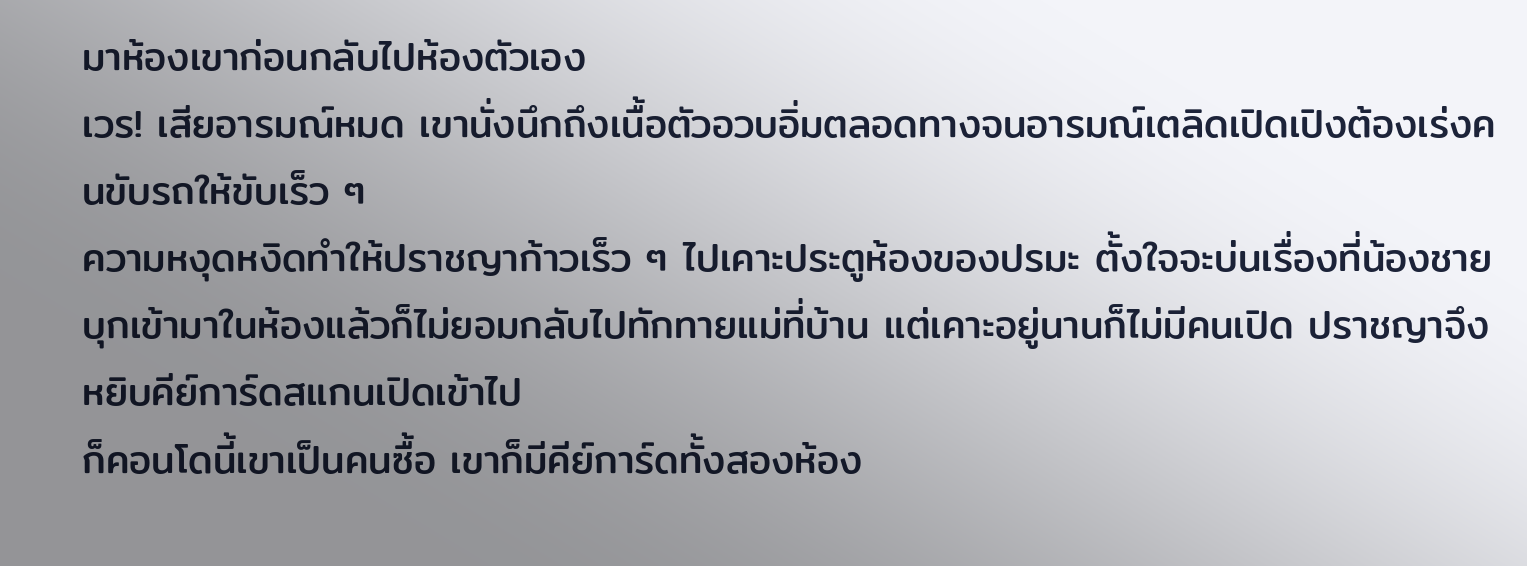มาห้องเขาก่อนกลับไปห้องตัวเอง
เวร! เสียอารมณ์หมด เขานั่งนึกถึงเนื้อตัวอวบอิ่มตลอดทางจนอารมณ์เตลิดเปิดเปิงต้องเร่งคนขับรถให้ขับเร็ว ๆ
ความหงุดหงิดทำให้ปราชญาก้าวเร็ว ๆ ไปเคาะประตูห้องของปรมะ ตั้งใจจะบ่นเรื่องที่น้องชายบุกเข้ามาในห้องแล้วก็ไม่ยอมกลับไปทักทายแม่ที่บ้าน แต่เคาะอยู่นานก็ไม่มีคนเปิด ปราชญาจึงหยิบคีย์การ์ดสแกนเปิดเข้าไป
ก็คอนโดนี้เขาเป็นคนซื้อ เขาก็มีคีย์การ์ดทั้งสองห้อง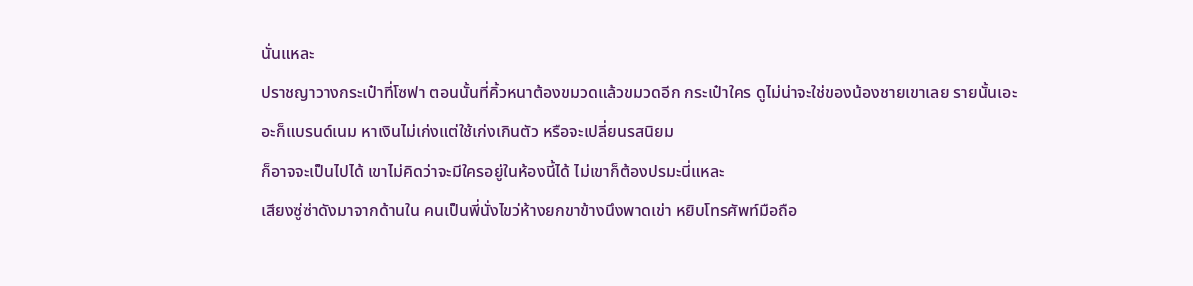นั่นแหละ
ปราชญาวางกระเป๋าที่โซฟา ตอนนั้นที่คิ้วหนาต้องขมวดแล้วขมวดอีก กระเป๋าใคร ดูไม่น่าจะใช่ของน้องชายเขาเลย รายนั้นเอะอะก็แบรนด์เนม หาเงินไม่เก่งแต่ใช้เก่งเกินตัว หรือจะเปลี่ยนรสนิยม
ก็อาจจะเป็นไปได้ เขาไม่คิดว่าจะมีใครอยู่ในห้องนี้ได้ ไม่เขาก็ต้องปรมะนี่แหละ
เสียงซู่ซ่าดังมาจากด้านใน คนเป็นพี่นั่งไขว่ห้างยกขาข้างนึงพาดเข่า หยิบโทรศัพท์มือถือ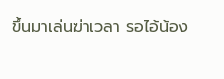ขึ้นมาเล่นฆ่าเวลา รอไอ้น้อง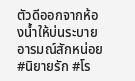ตัวดีออกจากห้องน้ำให้บ่นระบายอารมณ์สักหน่อย
#นิยายรัก #โร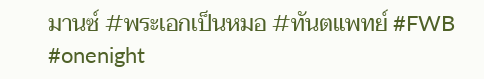มานซ์ #พระเอกเป็นหมอ #ทันตแพทย์ #FWB #onenight